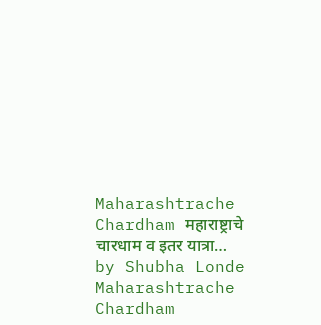Maharashtrache Chardham महाराष्ट्राचे चारधाम व इतर यात्रा… by Shubha Londe
Maharashtrache Chardham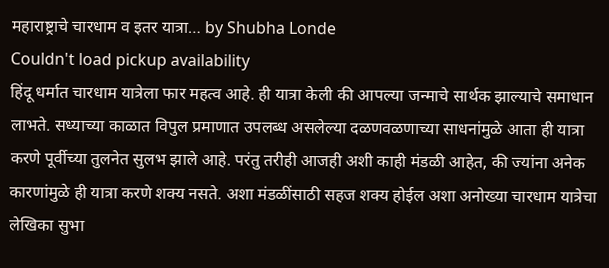महाराष्ट्राचे चारधाम व इतर यात्रा… by Shubha Londe
Couldn't load pickup availability
हिंदू धर्मात चारधाम यात्रेला फार महत्व आहे. ही यात्रा केली की आपल्या जन्माचे सार्थक झाल्याचे समाधान लाभते. सध्याच्या काळात विपुल प्रमाणात उपलब्ध असलेल्या दळणवळणाच्या साधनांमुळे आता ही यात्रा करणे पूर्वीच्या तुलनेत सुलभ झाले आहे. परंतु तरीही आजही अशी काही मंडळी आहेत, की ज्यांना अनेक कारणांमुळे ही यात्रा करणे शक्य नसते. अशा मंडळींसाठी सहज शक्य होईल अशा अनोख्या चारधाम यात्रेचा लेखिका सुभा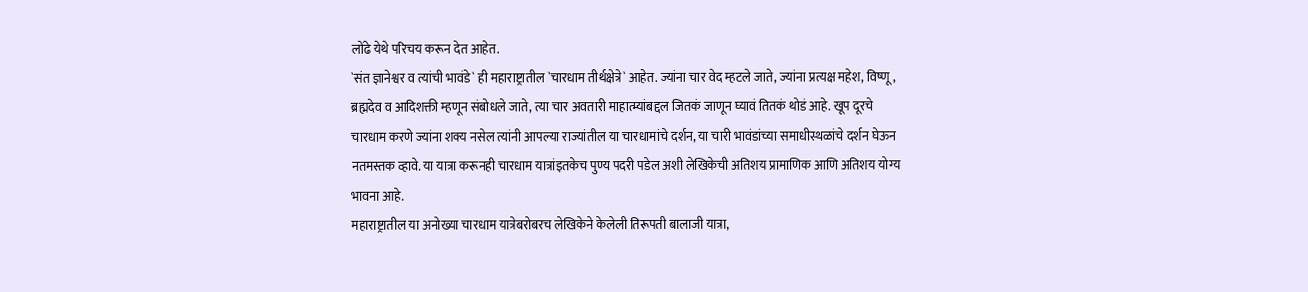लोंढे येथे परिचय करून देत आहेत.
`संत ज्ञानेश्वर व त्यांची भावंडे` ही महाराष्ट्रातील `चारधाम तीर्थक्षेत्रे` आहेत. ज्यांना चार वेद म्हटले जाते, ज्यांना प्रत्यक्ष महेश, विष्णू, ब्रह्मदेव व आदिशक्ती म्हणून संबोधले जाते, त्या चार अवतारी माहात्म्यांबद्दल जितकं जाणून घ्यावं तितकं थोडं आहे. खूप दूरचे चारधाम करणे ज्यांना शक्य नसेल त्यांनी आपल्या राज्यांतील या चारधामांचे दर्शन, या चारी भावंडांच्या समाधीस्थळांचे दर्शन घेऊन नतमस्तक व्हावे. या यात्रा करूनही चारधाम यात्रांइतकेच पुण्य पदरी पडेल अशी लेखिकेची अतिशय प्रामाणिक आणि अतिशय योग्य भावना आहे.
महाराष्ट्रातील या अनोख्या चारधाम यात्रेबरोबरच लेखिकेने केलेली तिरूपती बालाजी यात्रा,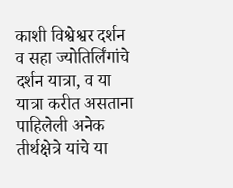काशी विश्वेश्वर दर्शन व सहा ज्योतिर्लिंगांचे दर्शन यात्रा, व या यात्रा करीत असताना पाहिलेली अनेक तीर्थक्षेत्रे यांचे या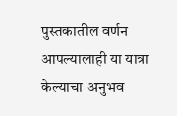पुस्तकातील वर्णन आपल्यालाही या यात्रा केल्याचा अनुभव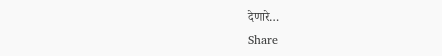देणारे…
Share